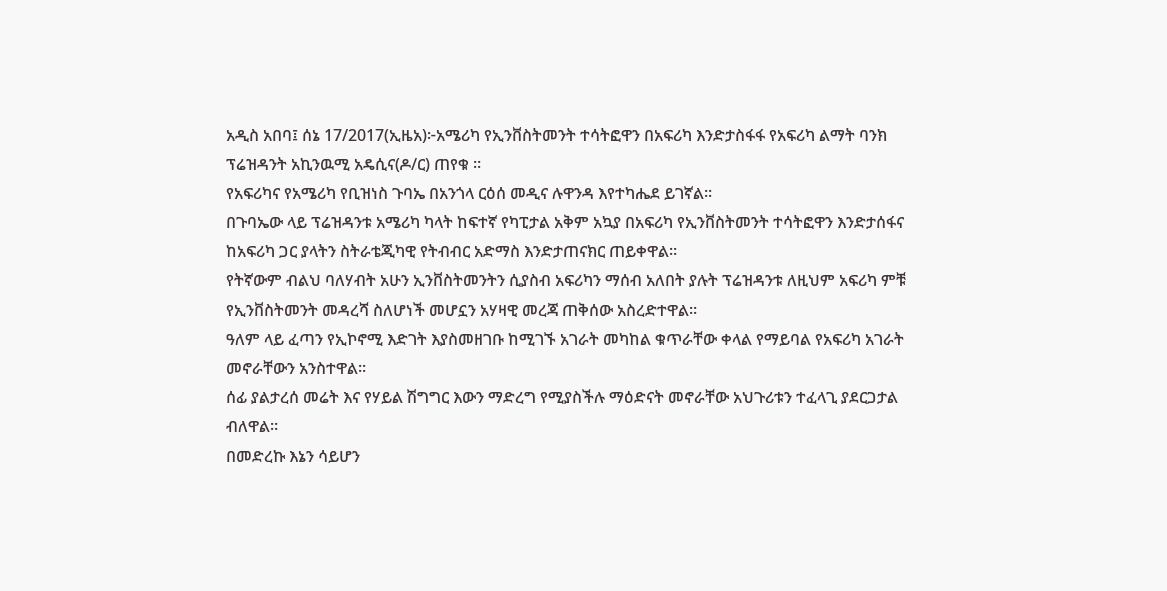አዲስ አበባ፤ ሰኔ 17/2017(ኢዜአ)፦አሜሪካ የኢንቨስትመንት ተሳትፎዋን በአፍሪካ እንድታስፋፋ የአፍሪካ ልማት ባንክ ፕሬዝዳንት አኪንዉሚ አዴሲና(ዶ/ር) ጠየቁ ።
የአፍሪካና የአሜሪካ የቢዝነስ ጉባኤ በአንጎላ ርዕሰ መዲና ሉዋንዳ እየተካሔደ ይገኛል።
በጉባኤው ላይ ፕሬዝዳንቱ አሜሪካ ካላት ከፍተኛ የካፒታል አቅም አኳያ በአፍሪካ የኢንቨስትመንት ተሳትፎዋን እንድታሰፋና ከአፍሪካ ጋር ያላትን ስትራቴጂካዊ የትብብር አድማስ እንድታጠናክር ጠይቀዋል።
የትኛውም ብልህ ባለሃብት አሁን ኢንቨስትመንትን ሲያስብ አፍሪካን ማሰብ አለበት ያሉት ፕሬዝዳንቱ ለዚህም አፍሪካ ምቹ የኢንቨስትመንት መዳረሻ ስለሆነች መሆኗን አሃዛዊ መረጃ ጠቅሰው አስረድተዋል።
ዓለም ላይ ፈጣን የኢኮኖሚ እድገት እያስመዘገቡ ከሚገኙ አገራት መካከል ቁጥራቸው ቀላል የማይባል የአፍሪካ አገራት መኖራቸውን አንስተዋል።
ሰፊ ያልታረሰ መሬት እና የሃይል ሽግግር እውን ማድረግ የሚያስችሉ ማዕድናት መኖራቸው አህጉሪቱን ተፈላጊ ያደርጋታል ብለዋል።
በመድረኩ እኔን ሳይሆን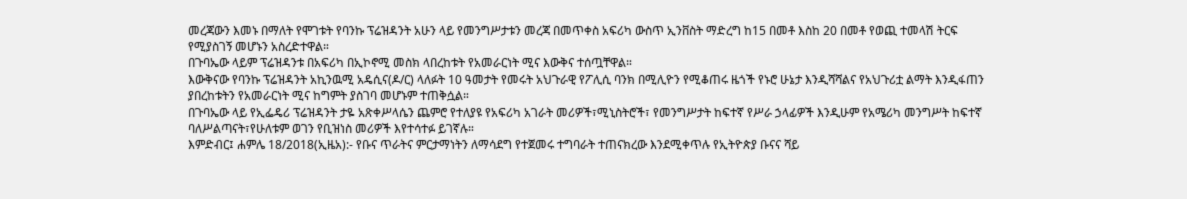መረጃውን እመኑ በማለት የሞገቱት የባንኩ ፕሬዝዳንት አሁን ላይ የመንግሥታቱን መረጃ በመጥቀስ አፍሪካ ውስጥ ኢንቨስት ማድረግ ከ15 በመቶ እስከ 20 በመቶ የወጪ ተመላሽ ትርፍ የሚያስገኝ መሆኑን አስረድተዋል።
በጉባኤው ላይም ፕሬዝዳንቱ በአፍሪካ በኢኮኖሚ መስክ ላበረከቱት የአመራርነት ሚና እውቅና ተሰጧቸዋል።
እውቅናው የባንኩ ፕሬዝዳንት አኪንዉሚ አዴሲና(ዶ/ር) ላለፉት 10 ዓመታት የመሩት አህጉራዊ የፖሊሲ ባንክ በሚሊዮን የሚቆጠሩ ዜጎች የኑሮ ሁኔታ እንዲሻሻልና የአህጉሪቷ ልማት እንዲፋጠን ያበረከቱትን የአመራርነት ሚና ከግምት ያስገባ መሆኑም ተጠቅሷል።
በጉባኤው ላይ የኢፌዴሪ ፕሬዝዳንት ታዬ አጽቀሥላሴን ጨምሮ የተለያዩ የአፍሪካ አገራት መሪዎች፣ሚኒስትሮች፣ የመንግሥታት ከፍተኛ የሥራ ኃላፊዎች እንዲሁም የአሜሪካ መንግሥት ከፍተኛ ባለሥልጣናት፣የሁለቱም ወገን የቢዝነስ መሪዎች እየተሳተፉ ይገኛሉ።
እምድብር፤ ሐምሌ 18/2018(ኢዜአ):- የቡና ጥራትና ምርታማነትን ለማሳደግ የተጀመሩ ተግባራት ተጠናክረው እንደሚቀጥሉ የኢትዮጵያ ቡናና ሻይ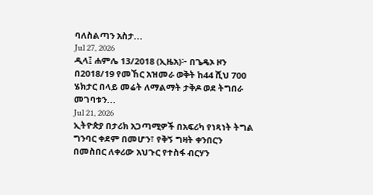ባለስልጣን አስታ...
Jul 27, 2026
ዲላ፤ ሐምሌ 13/2018 (ኢዜአ)፦ በጌዴኦ ዞን በ2018/19 የመኸር አዝመራ ወቅት ከ44 ሺህ 700 ሄክታር በላይ መሬት ለማልማት ታቅዶ ወደ ትግበራ መገባቱን...
Jul 21, 2026
ኢትዮጵያ በታሪክ አጋጣሚዎች በአፍሪካ የነጻነት ትግል ግንባር ቀደም በመሆን፣ የቅኝ ግዛት ቀንበርን በመስበር ለቀሪው አህጉር የተስፋ ብርሃን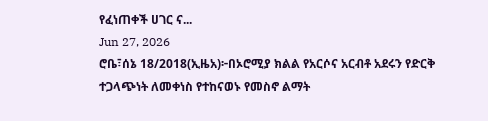የፈነጠቀች ሀገር ና...
Jun 27, 2026
ሮቤ፣ሰኔ 18/2018(ኢዜአ)፦በኦሮሚያ ክልል የአርሶና አርብቶ አደሩን የድርቅ ተጋላጭነት ለመቀነስ የተከናወኑ የመስኖ ልማት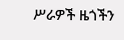ሥራዎች ዜጎችን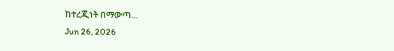ከተረጂነት በማውጣ...
Jun 26, 2026